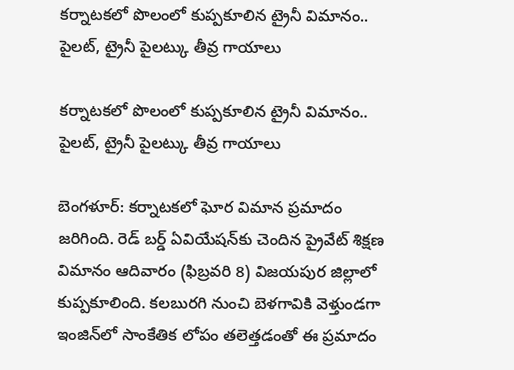కర్నాటకలో పొలంలో కుప్పకూలిన ట్రైనీ విమానం.. పైలట్, ట్రైనీ పైలట్కు తీవ్ర గాయాలు

కర్నాటకలో పొలంలో కుప్పకూలిన ట్రైనీ విమానం.. పైలట్, ట్రైనీ పైలట్కు తీవ్ర గాయాలు

బెంగళూర్: కర్నాటకలో ఘోర విమాన ప్రమాదం జరిగింది. రెడ్ బర్డ్ ఏవియేషన్‌కు చెందిన ప్రైవేట్ శిక్షణ విమానం ఆదివారం (ఫిబ్రవరి 8) విజయపుర జిల్లాలో కుప్పకూలింది. కలబురగి నుంచి బెళగావికి వెళ్తుండగా ఇంజిన్‌లో సాంకేతిక లోపం తలెత్తడంతో ఈ ప్రమాదం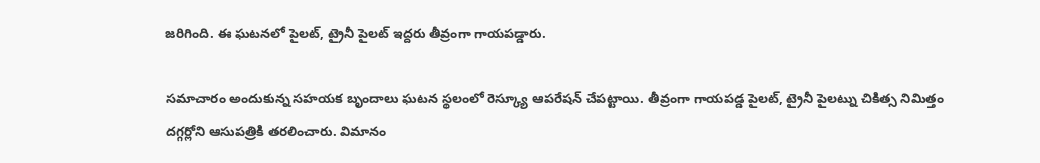జరిగింది. ఈ ఘటనలో పైలట్, ట్రైనీ పైలట్ ఇద్దరు తీవ్రంగా గాయపడ్డారు.

సమాచారం అందుకున్న సహయక బృందాలు ఘటన స్థలంలో రెస్క్యూ ఆపరేషన్ చేపట్టాయి. తీవ్రంగా గాయపడ్డ పైలట్, ట్రైనీ పైలట్ను చికిత్స నిమిత్తం దగ్గర్లోని ఆసుపత్రికి తరలించారు. విమానం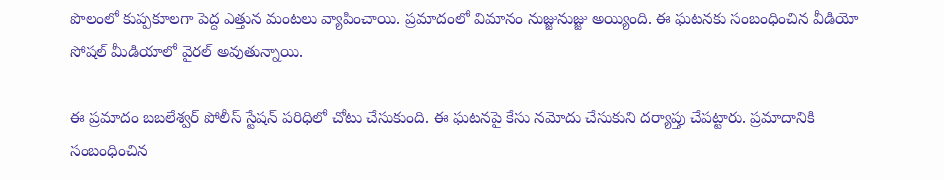పొలంలో కుప్పకూలగా పెద్ద ఎత్తున మంటలు వ్యాపించాయి. ప్రమాదంలో విమానం నుజ్జునుజ్జు అయ్యింది. ఈ ఘటనకు సంబంధించిన వీడియో సోషల్ మీడియాలో వైరల్ అవుతున్నాయి.

ఈ ప్రమాదం బబలేశ్వర్ పోలీస్ స్టేషన్ పరిధిలో చోటు చేసుకుంది. ఈ ఘటనపై కేసు నమోదు చేసుకుని దర్యాప్తు చేపట్టారు. ప్రమాదానికి సంబంధించిన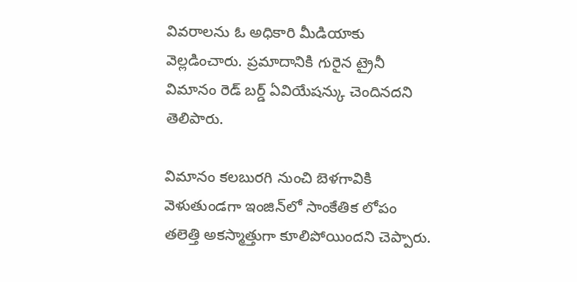వివరాలను ఓ అధికారి మీడియాకు వెల్లడించారు. ప్రమాదానికి గురైన ట్రైనీ విమానం రెడ్ బర్డ్ ఏవియేషన్కు చెందినదని తెలిపారు.

విమానం కలబురగి నుంచి బెళగావికి వెళుతుండగా ఇంజిన్‌లో సాంకేతిక లోపం తలెత్తి అకస్మాత్తుగా కూలిపోయిందని చెప్పారు.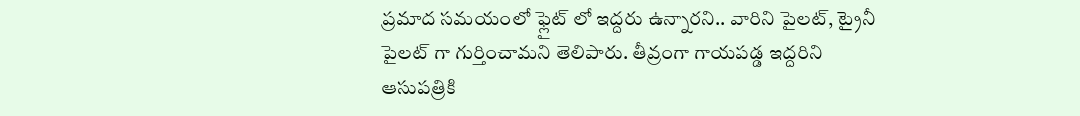ప్రమాద సమయంలో ఫ్లైట్ లో ఇద్దరు ఉన్నారని.. వారిని పైలట్, ట్రైనీ పైలట్ గా గుర్తించామని తెలిపారు. తీవ్రంగా గాయపడ్డ ఇద్దరిని ఆసుపత్రికి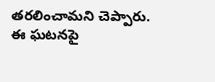తరలించామని చెప్పారు. ఈ ఘటనపై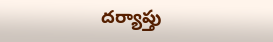దర్యాప్తు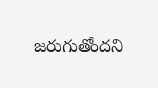జరుగుతోందని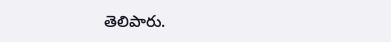తెలిపారు.